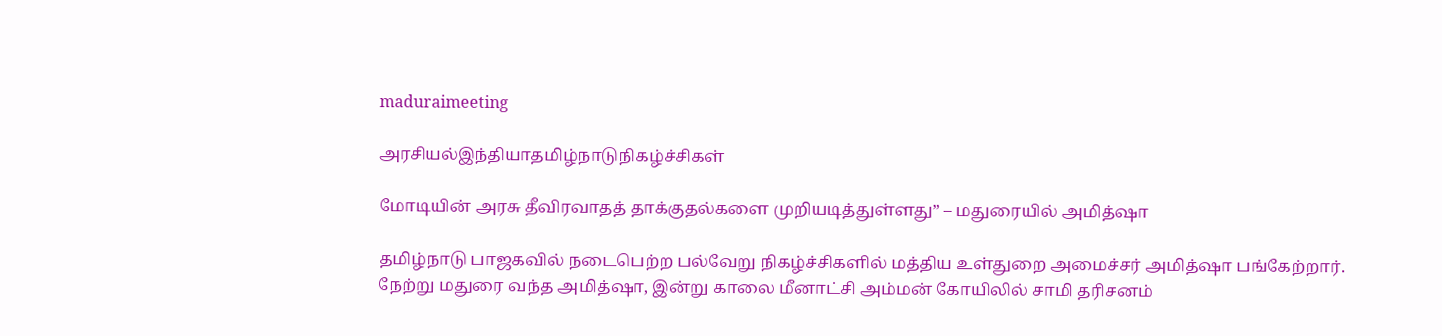maduraimeeting

அரசியல்இந்தியாதமிழ்நாடுநிகழ்ச்சிகள்

மோடியின் அரசு தீவிரவாதத் தாக்குதல்களை முறியடித்துள்ளது” – மதுரையில் அமித்ஷா

தமிழ்நாடு பாஜகவில் நடைபெற்ற பல்வேறு நிகழ்ச்சிகளில் மத்திய உள்துறை அமைச்சர் அமித்ஷா பங்கேற்றார். நேற்று மதுரை வந்த அமித்ஷா, இன்று காலை மீனாட்சி அம்மன் கோயிலில் சாமி தரிசனம்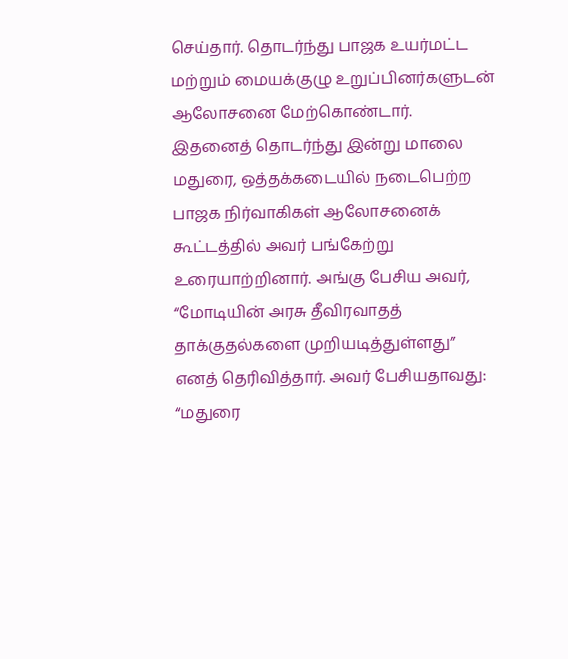செய்தார். தொடர்ந்து பாஜக உயர்மட்ட மற்றும் மையக்குழு உறுப்பினர்களுடன் ஆலோசனை மேற்கொண்டார்.
இதனைத் தொடர்ந்து இன்று மாலை மதுரை, ஒத்தக்கடையில் நடைபெற்ற பாஜக நிர்வாகிகள் ஆலோசனைக் கூட்டத்தில் அவர் பங்கேற்று உரையாற்றினார். அங்கு பேசிய அவர், “மோடியின் அரசு தீவிரவாதத் தாக்குதல்களை முறியடித்துள்ளது” எனத் தெரிவித்தார். அவர் பேசியதாவது: “மதுரை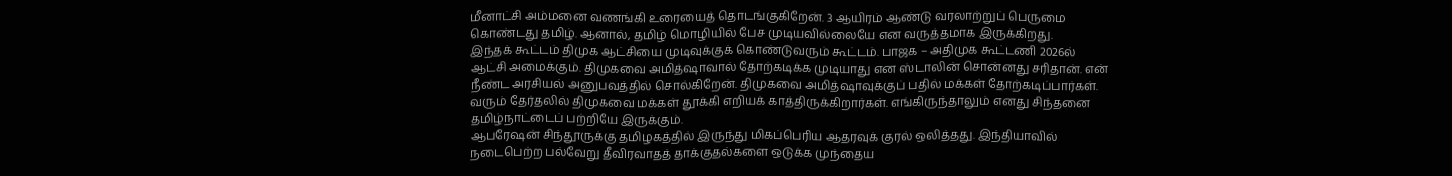மீனாட்சி அம்மனை வணங்கி உரையைத் தொடங்குகிறேன். 3 ஆயிரம் ஆண்டு வரலாற்றுப் பெருமை கொண்டது தமிழ். ஆனால், தமிழ் மொழியில் பேச முடியவில்லையே என வருத்தமாக இருக்கிறது.
இந்தக் கூட்டம் திமுக ஆட்சியை முடிவுக்குக் கொண்டுவரும் கூட்டம். பாஜக – அதிமுக கூட்டணி 2026ல் ஆட்சி அமைக்கும். திமுகவை அமித்ஷாவால் தோற்கடிக்க முடியாது என ஸ்டாலின் சொன்னது சரிதான். என் நீண்ட அரசியல் அனுபவத்தில் சொல்கிறேன். திமுகவை அமித்ஷாவுக்குப் பதில் மக்கள் தோற்கடிப்பார்கள். வரும் தேர்தலில் திமுகவை மக்கள் தூக்கி எறியக் காத்திருக்கிறார்கள். எங்கிருந்தாலும் எனது சிந்தனை தமிழ்நாட்டைப் பற்றியே இருக்கும்.
ஆபரேஷன் சிந்தூருக்கு தமிழகத்தில் இருந்து மிகப்பெரிய ஆதரவுக் குரல் ஒலித்தது. இந்தியாவில் நடைபெற்ற பல்வேறு தீவிரவாதத் தாக்குதல்களை ஒடுக்க முந்தைய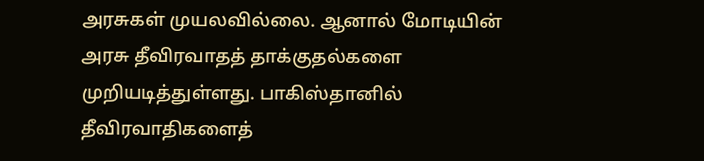அரசுகள் முயலவில்லை. ஆனால் மோடியின் அரசு தீவிரவாதத் தாக்குதல்களை முறியடித்துள்ளது. பாகிஸ்தானில் தீவிரவாதிகளைத்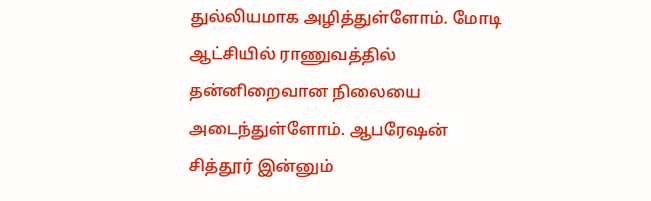துல்லியமாக அழித்துள்ளோம். மோடி ஆட்சியில் ராணுவத்தில் தன்னிறைவான நிலையை அடைந்துள்ளோம். ஆபரேஷன் சித்தூர் இன்னும்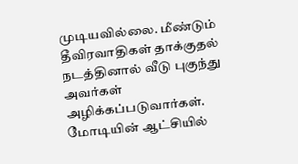முடியவில்லை. மீண்டும் தீவிரவாதிகள் தாக்குதல் நடத்தினால் வீடு புகுந்து அவர்கள் அழிக்கப்படுவார்கள்.
மோடியின் ஆட்சியில்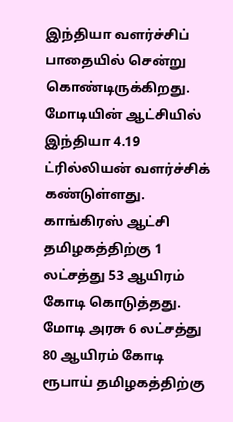இந்தியா வளர்ச்சிப் பாதையில் சென்று கொண்டிருக்கிறது. மோடியின் ஆட்சியில் இந்தியா 4.19 ட்ரில்லியன் வளர்ச்சிக் கண்டுள்ளது. காங்கிரஸ் ஆட்சி தமிழகத்திற்கு 1 லட்சத்து 53 ஆயிரம் கோடி கொடுத்தது. மோடி அரசு 6 லட்சத்து 80 ஆயிரம் கோடி ரூபாய் தமிழகத்திற்கு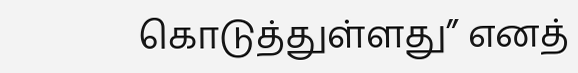கொடுத்துள்ளது” எனத்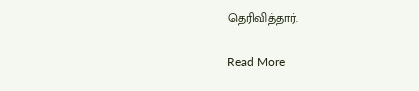தெரிவித்தார்.

Read More